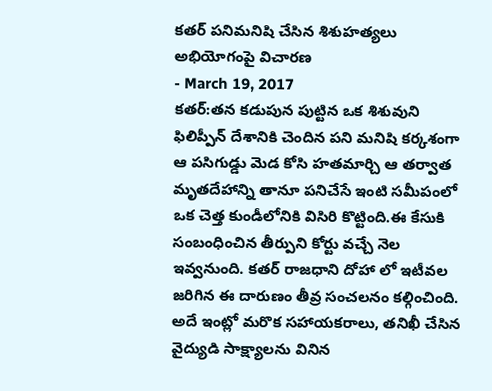కతర్ పనిమనిషి చేసిన శిశుహత్యలు అభియోగంపై విచారణ
- March 19, 2017
కతర్:తన కడుపున పుట్టిన ఒక శిశువుని ఫిలిప్పీన్ దేశానికి చెందిన పని మనిషి కర్కశంగా ఆ పసిగుడ్డు మెడ కోసి హతమార్చి ఆ తర్వాత మృతదేహాన్ని తానూ పనిచేసే ఇంటి సమీపంలో ఒక చెత్త కుండీలోనికి విసిరి కొట్టింది.ఈ కేసుకి సంబంధించిన తీర్పుని కోర్టు వచ్చే నెల ఇవ్వనుంది. కతర్ రాజధాని దోహా లో ఇటీవల జరిగిన ఈ దారుణం తీవ్ర సంచలనం కల్గించింది. అదే ఇంట్లో మరొక సహాయకరాలు, తనిఖీ చేసిన వైద్యుడి సాక్ష్యాలను వినిన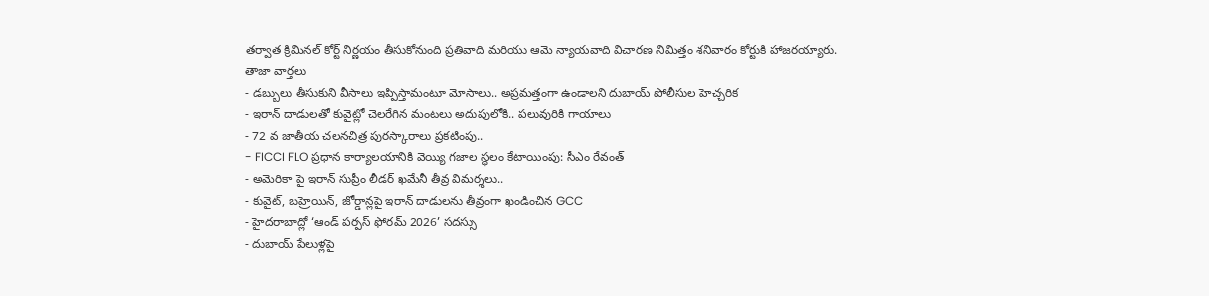తర్వాత క్రిమినల్ కోర్ట్ నిర్ణయం తీసుకోనుంది ప్రతివాది మరియు ఆమె న్యాయవాది విచారణ నిమిత్తం శనివారం కోర్టుకి హాజరయ్యారు.
తాజా వార్తలు
- డబ్బులు తీసుకుని వీసాలు ఇప్పిస్తామంటూ మోసాలు.. అప్రమత్తంగా ఉండాలని దుబాయ్ పోలీసుల హెచ్చరిక
- ఇరాన్ దాడులతో కువైట్లో చెలరేగిన మంటలు అదుపులోకి.. పలువురికి గాయాలు
- 72 వ జాతీయ చలనచిత్ర పురస్కారాలు ప్రకటింపు..
- FICCI FLO ప్రధాన కార్యాలయానికి వెయ్యి గజాల స్థలం కేటాయింపు: సీఎం రేవంత్
- అమెరికా పై ఇరాన్ సుప్రీం లీడర్ ఖమేనీ తీవ్ర విమర్శలు..
- కువైట్, బహ్రెయిన్, జోర్డాన్లపై ఇరాన్ దాడులను తీవ్రంగా ఖండించిన GCC
- హైదరాబాద్లో ‘ఆండ్ పర్పస్ ఫోరమ్ 2026’ సదస్సు
- దుబాయ్ పేలుళ్లపై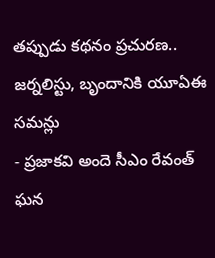తప్పుడు కథనం ప్రచురణ.. జర్నలిస్టు, బృందానికి యూఏఈ సమన్లు
- ప్రజాకవి అందె సీఎం రేవంత్ ఘన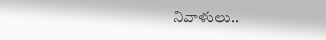నివాళులు..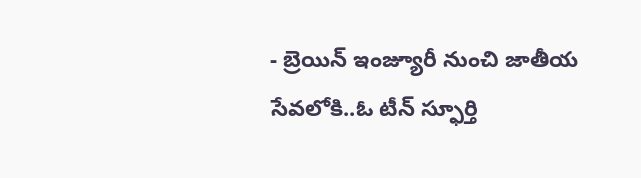- బ్రెయిన్ ఇంజ్యూరీ నుంచి జాతీయ సేవలోకి..ఓ టీన్ స్ఫూర్తి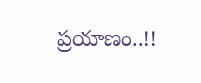ప్రయాణం..!!